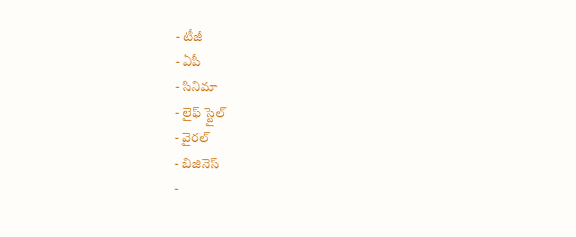- టీజీ
- ఏపీ
- సినిమా
- లైఫ్ స్టైల్
- వైరల్
- బిజినెస్
-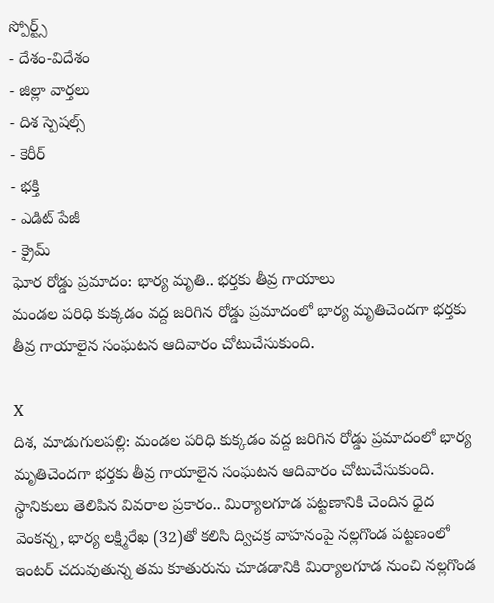స్పోర్ట్స్
- దేశం-విదేశం
- జిల్లా వార్తలు
- దిశ స్పెషల్స్
- కెరీర్
- భక్తి
- ఎడిట్ పేజీ
- క్రైమ్
ఘోర రోడ్డు ప్రమాదం: భార్య మృతి.. భర్తకు తీవ్ర గాయాలు
మండల పరిధి కుక్కడం వద్ద జరిగిన రోడ్డు ప్రమాదంలో భార్య మృతిచెందగా భర్తకు తీవ్ర గాయాలైన సంఘటన ఆదివారం చోటుచేసుకుంది.

X
దిశ, మాడుగులపల్లి: మండల పరిధి కుక్కడం వద్ద జరిగిన రోడ్డు ప్రమాదంలో భార్య మృతిచెందగా భర్తకు తీవ్ర గాయాలైన సంఘటన ఆదివారం చోటుచేసుకుంది. స్థానికులు తెలిపిన వివరాల ప్రకారం.. మిర్యాలగూడ పట్టణానికి చెందిన ధైద వెంకన్న, భార్య లక్ష్మిరేఖ (32)తో కలిసి ద్విచక్ర వాహనంపై నల్లగొండ పట్టణంలో ఇంటర్ చదువుతున్న తమ కూతురును చూడడానికి మిర్యాలగూడ నుంచి నల్లగొండ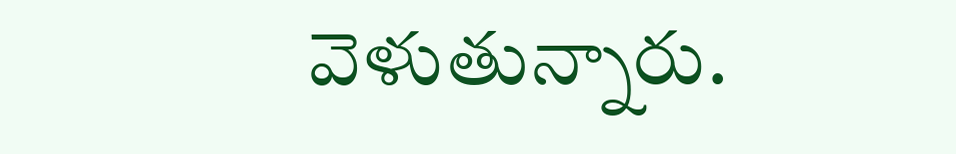వెళుతున్నారు.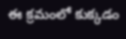ఈ క్రమంలో కుక్కడం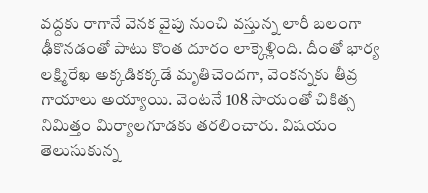వద్దకు రాగానే వెనక వైపు నుంచి వస్తున్న లారీ బలంగా ఢీకొనడంతో పాటు కొంత దూరం లాక్కెళ్లింది. దీంతో భార్య లక్ష్మిరేఖ అక్కడికక్కడే మృతిచెందగా, వెంకన్నకు తీవ్ర గాయాలు అయ్యాయి. వెంటనే 108 సాయంతో చికిత్స నిమిత్తం మిర్యాలగూడకు తరలించారు. విషయం తెలుసుకున్న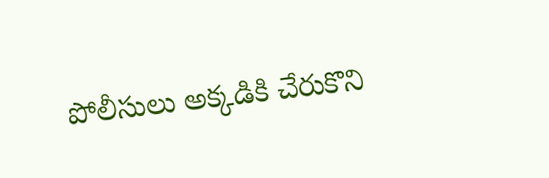పోలీసులు అక్కడికి చేరుకొని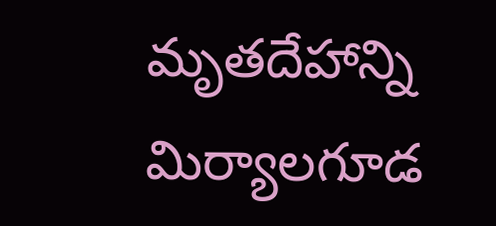మృతదేహాన్ని మిర్యాలగూడ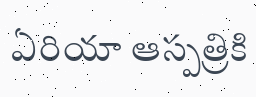ఏరియా ఆస్పత్రికి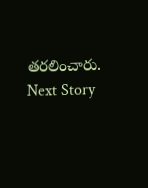తరలించారు.
Next Story